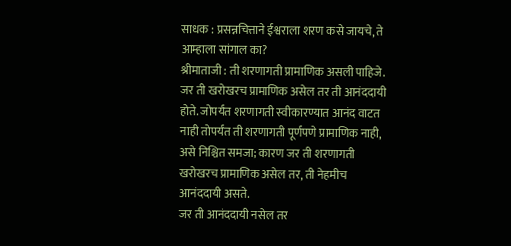साधक : प्रसन्नचित्ताने ईश्वराला शरण कसे जायचे, ते आम्हाला सांगाल का?
श्रीमाताजी : ती शरणागती प्रामाणिक असली पाहिजे. जर ती खरोखरच प्रामाणिक असेल तर ती आनंददायी होते. जोपर्यंत शरणागती स्वीकारण्यात आनंद वाटत नाही तोपर्यंत ती शरणागती पूर्णपणे प्रामाणिक नाही, असे निश्चित समजा; कारण जर ती शरणागती खरोखरच प्रामाणिक असेल तर, ती नेहमीच आनंददायी असते.
जर ती आनंददायी नसेल तर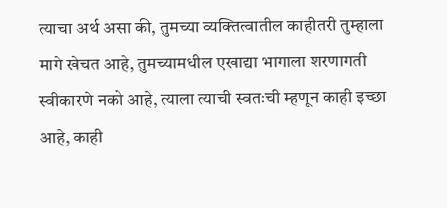त्याचा अर्थ असा की, तुमच्या व्यक्तित्वातील काहीतरी तुम्हाला मागे खेचत आहे, तुमच्यामधील एखाद्या भागाला शरणागती स्वीकारणे नको आहे, त्याला त्याची स्वतःची म्हणून काही इच्छा आहे, काही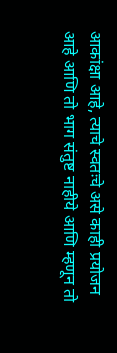आकांक्षा आहे, त्याचे स्वतःचे असे काही प्रयोजन आहे आणि तो भाग संतुष्ट नाहीये आणि म्हणून तो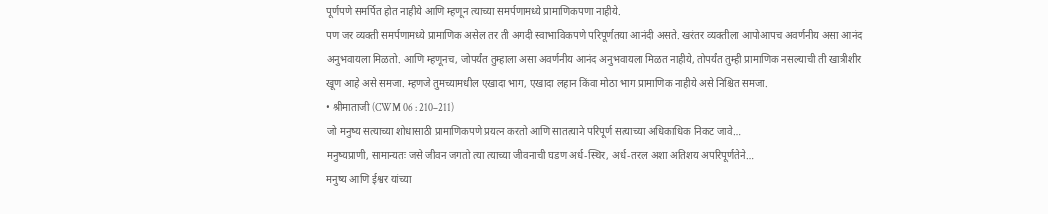पूर्णपणे समर्पित होत नाहीये आणि म्हणून त्याच्या समर्पणामध्ये प्रामाणिकपणा नाहीये.
पण जर व्यक्ती समर्पणामध्ये प्रामाणिक असेल तर ती अगदी स्वाभाविकपणे परिपूर्णतया आनंदी असते. खरंतर व्यक्तीला आपोआपच अवर्णनीय असा आनंद अनुभवायला मिळतो. आणि म्हणूनच, जोपर्यंत तुम्हाला असा अवर्णनीय आनंद अनुभवायला मिळत नाहीये, तोपर्यंत तुम्ही प्रामाणिक नसल्याची ती खात्रीशीर खूण आहे असे समजा. म्हणजे तुमच्यामधील एखादा भाग, एखादा लहान किंवा मोठा भाग प्रामाणिक नाहीये असे निश्चित समजा.
• श्रीमाताजी (CWM 06 : 210–211)
जो मनुष्य सत्याच्या शोधासाठी प्रामाणिकपणे प्रयत्न करतो आणि सातत्याने परिपूर्ण सत्याच्या अधिकाधिक निकट जावे…
मनुष्यप्राणी, सामान्यतः जसे जीवन जगतो त्या त्याच्या जीवनाची घडण अर्ध-स्थिर, अर्ध-तरल अशा अतिशय अपरिपूर्णतेने…
मनुष्य आणि ईश्वर यांच्या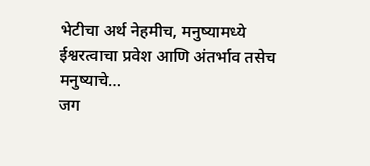भेटीचा अर्थ नेहमीच, मनुष्यामध्ये ईश्वरत्वाचा प्रवेश आणि अंतर्भाव तसेच मनुष्याचे…
जग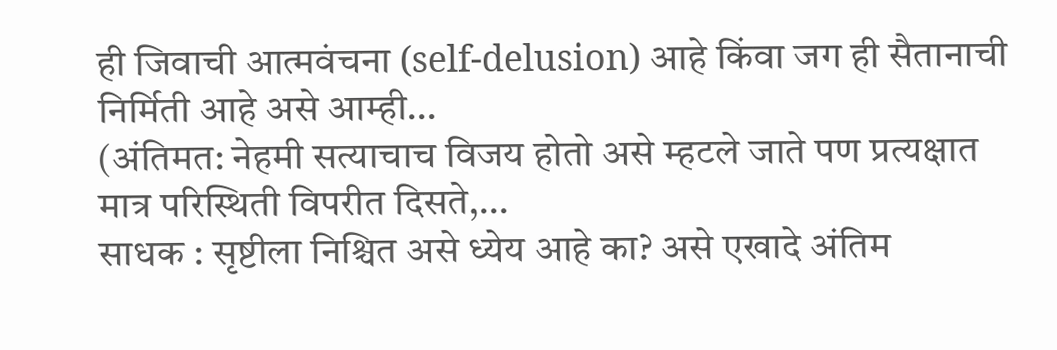ही जिवाची आत्मवंचना (self-delusion) आहे किंवा जग ही सैतानाची निर्मिती आहे असे आम्ही…
(अंतिमत: नेहमी सत्याचाच विजय होतो असे म्हटले जाते पण प्रत्यक्षात मात्र परिस्थिती विपरीत दिसते,…
साधक : सृष्टीला निश्चित असे ध्येय आहे का? असे एखादे अंतिम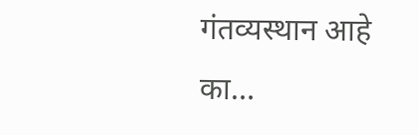गंतव्यस्थान आहे का…